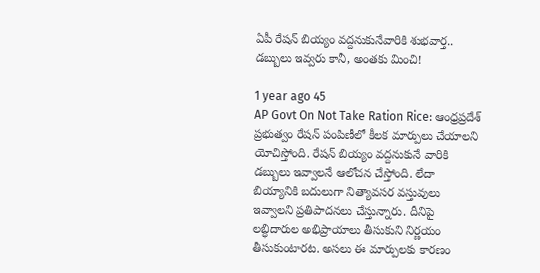ఏపీ రేషన్‌ బియ్యం వద్దనుకునేవారికి శుభవార్త.. డబ్బులు ఇవ్వరు కానీ, అంతకు మించి!

1 year ago 45
AP Govt On Not Take Ration Rice: ఆంధ్రప్రదేశ్ ప్రభుత్వం రేషన్ పంపిణీలో కీలక మార్పులు చేయాలని యోచిస్తోంది. రేషన్ బియ్యం వద్దనుకునే వారికి డబ్బులు ఇవ్వాలనే ఆలోచన చేస్తోంది. లేదా బియ్యానికి బదులుగా నిత్యావసర వస్తువులు ఇవ్వాలని ప్రతిపాదనలు చేస్తున్నారు. దీనిపై లబ్ధిదారుల అభిప్రాయాలు తీసుకుని నిర్ణయం తీసుకుంటారట. అసలు ఈ మార్పులకు కారణం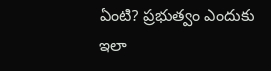ఏంటి? ప్రభుత్వం ఎందుకు ఇలా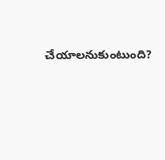చేయాలనుకుంటుంది?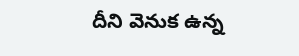దీని వెనుక ఉన్న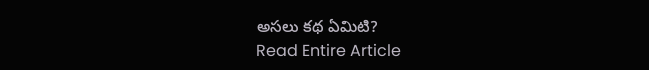అసలు కథ ఏమిటి?
Read Entire Article